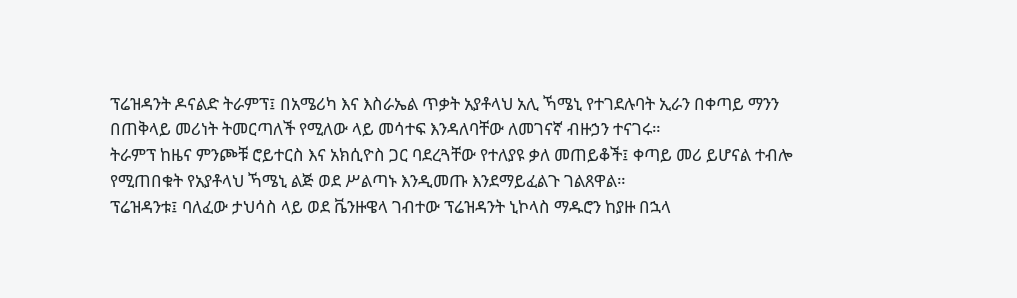ፕሬዝዳንት ዶናልድ ትራምፕ፤ በአሜሪካ እና እስራኤል ጥቃት አያቶላህ አሊ ኻሜኒ የተገደሉባት ኢራን በቀጣይ ማንን በጠቅላይ መሪነት ትመርጣለች የሚለው ላይ መሳተፍ እንዳለባቸው ለመገናኛ ብዙኃን ተናገሩ።
ትራምፕ ከዜና ምንጮቹ ሮይተርስ እና አክሲዮስ ጋር ባደረጓቸው የተለያዩ ቃለ መጠይቆች፤ ቀጣይ መሪ ይሆናል ተብሎ የሚጠበቁት የአያቶላህ ኻሜኒ ልጅ ወደ ሥልጣኑ እንዲመጡ እንደማይፈልጉ ገልጸዋል።
ፕሬዝዳንቱ፤ ባለፈው ታህሳስ ላይ ወደ ቬንዙዌላ ገብተው ፕሬዝዳንት ኒኮላስ ማዱሮን ከያዙ በኋላ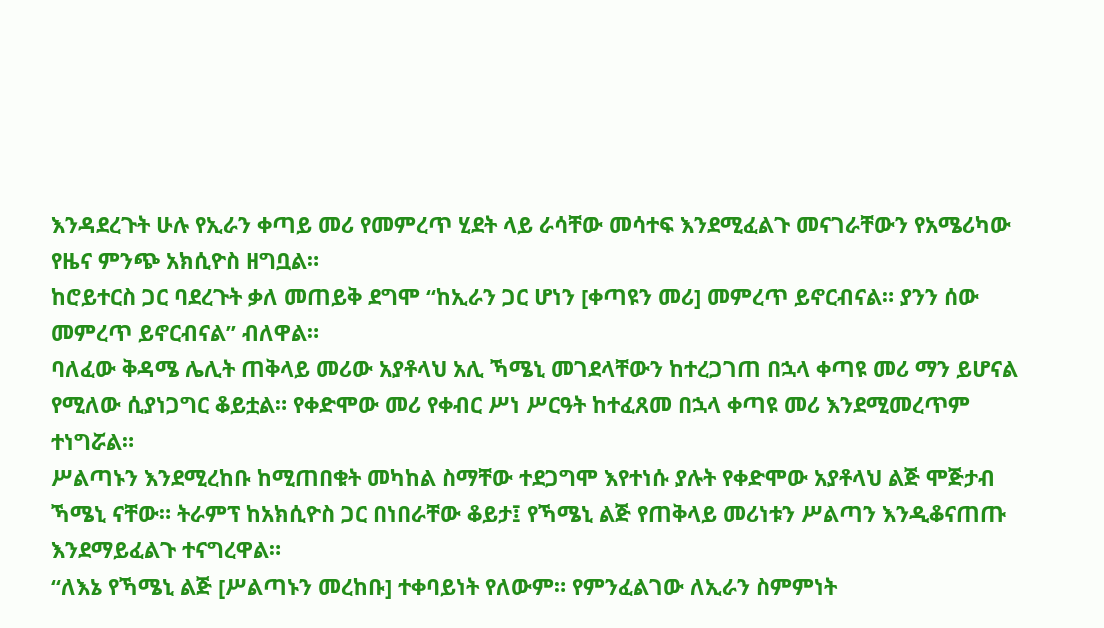እንዳደረጉት ሁሉ የኢራን ቀጣይ መሪ የመምረጥ ሂደት ላይ ራሳቸው መሳተፍ እንደሚፈልጉ መናገራቸውን የአሜሪካው የዜና ምንጭ አክሲዮስ ዘግቧል።
ከሮይተርስ ጋር ባደረጉት ቃለ መጠይቅ ደግሞ “ከኢራን ጋር ሆነን [ቀጣዩን መሪ] መምረጥ ይኖርብናል። ያንን ሰው መምረጥ ይኖርብናል” ብለዋል።
ባለፈው ቅዳሜ ሌሊት ጠቅላይ መሪው አያቶላህ አሊ ኻሜኒ መገደላቸውን ከተረጋገጠ በኋላ ቀጣዩ መሪ ማን ይሆናል የሚለው ሲያነጋግር ቆይቷል። የቀድሞው መሪ የቀብር ሥነ ሥርዓት ከተፈጸመ በኋላ ቀጣዩ መሪ እንደሚመረጥም ተነግሯል።
ሥልጣኑን እንደሚረከቡ ከሚጠበቁት መካከል ስማቸው ተደጋግሞ እየተነሱ ያሉት የቀድሞው አያቶላህ ልጅ ሞጅታብ ኻሜኒ ናቸው። ትራምፕ ከአክሲዮስ ጋር በነበራቸው ቆይታ፤ የኻሜኒ ልጅ የጠቅላይ መሪነቱን ሥልጣን እንዲቆናጠጡ እንደማይፈልጉ ተናግረዋል።
“ለእኔ የኻሜኒ ልጅ [ሥልጣኑን መረከቡ] ተቀባይነት የለውም። የምንፈልገው ለኢራን ስምምነት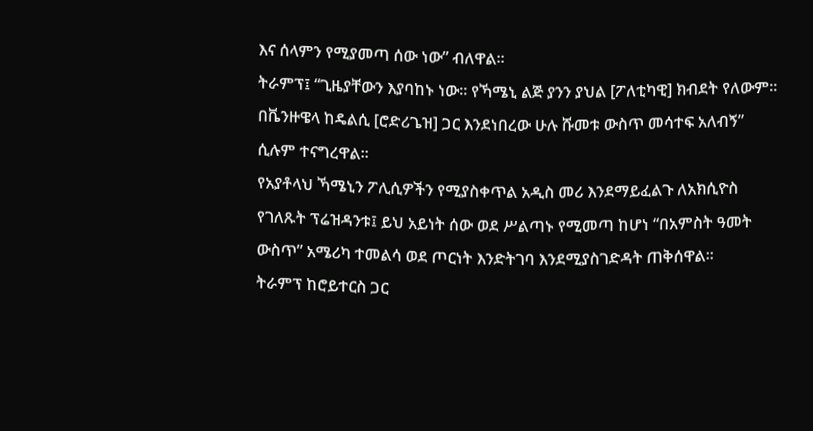እና ሰላምን የሚያመጣ ሰው ነው” ብለዋል።
ትራምፕ፤ “ጊዜያቸውን እያባከኑ ነው። የኻሜኒ ልጅ ያንን ያህል [ፖለቲካዊ] ክብደት የለውም። በቬንዙዌላ ከዴልሲ [ሮድሪጌዝ] ጋር እንደነበረው ሁሉ ሹመቱ ውስጥ መሳተፍ አለብኝ” ሲሉም ተናግረዋል።
የአያቶላህ ኻሜኒን ፖሊሲዎችን የሚያስቀጥል አዲስ መሪ እንደማይፈልጉ ለአክሲዮስ የገለጹት ፕሬዝዳንቱ፤ ይህ አይነት ሰው ወደ ሥልጣኑ የሚመጣ ከሆነ “በአምስት ዓመት ውስጥ” አሜሪካ ተመልሳ ወደ ጦርነት እንድትገባ እንደሚያስገድዳት ጠቅሰዋል።
ትራምፕ ከሮይተርስ ጋር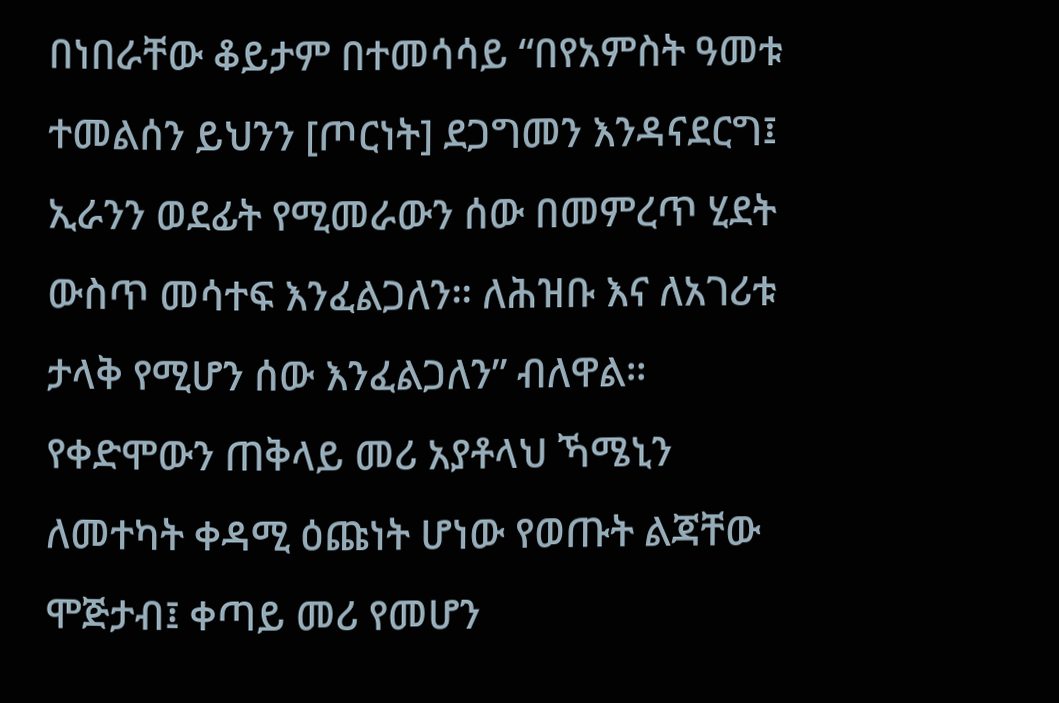በነበራቸው ቆይታም በተመሳሳይ “በየአምስት ዓመቱ ተመልሰን ይህንን [ጦርነት] ደጋግመን እንዳናደርግ፤ ኢራንን ወደፊት የሚመራውን ሰው በመምረጥ ሂደት ውስጥ መሳተፍ እንፈልጋለን። ለሕዝቡ እና ለአገሪቱ ታላቅ የሚሆን ሰው እንፈልጋለን” ብለዋል።
የቀድሞውን ጠቅላይ መሪ አያቶላህ ኻሜኒን ለመተካት ቀዳሚ ዕጩነት ሆነው የወጡት ልጃቸው ሞጅታብ፤ ቀጣይ መሪ የመሆን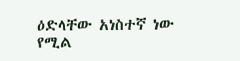ዕድላቸው አነስተኛ ነው የሚል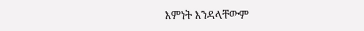እምነት እንዳላቸውም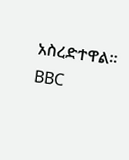አስረድተዋል።
BBC